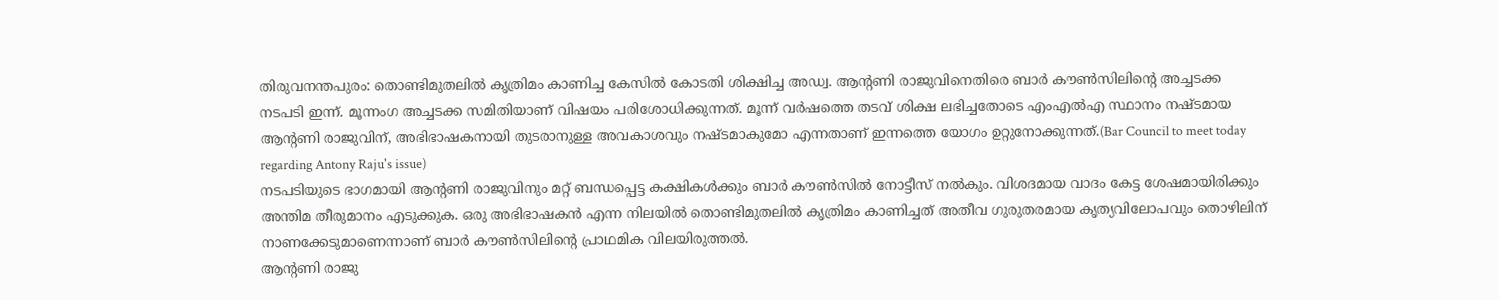തിരുവനന്തപുരം: തൊണ്ടിമുതലിൽ കൃത്രിമം കാണിച്ച കേസിൽ കോടതി ശിക്ഷിച്ച അഡ്വ. ആന്റണി രാജുവിനെതിരെ ബാർ കൗൺസിലിന്റെ അച്ചടക്ക നടപടി ഇന്ന്. മൂന്നംഗ അച്ചടക്ക സമിതിയാണ് വിഷയം പരിശോധിക്കുന്നത്. മൂന്ന് വർഷത്തെ തടവ് ശിക്ഷ ലഭിച്ചതോടെ എംഎൽഎ സ്ഥാനം നഷ്ടമായ ആന്റണി രാജുവിന്, അഭിഭാഷകനായി തുടരാനുള്ള അവകാശവും നഷ്ടമാകുമോ എന്നതാണ് ഇന്നത്തെ യോഗം ഉറ്റുനോക്കുന്നത്.(Bar Council to meet today regarding Antony Raju's issue)
നടപടിയുടെ ഭാഗമായി ആന്റണി രാജുവിനും മറ്റ് ബന്ധപ്പെട്ട കക്ഷികൾക്കും ബാർ കൗൺസിൽ നോട്ടീസ് നൽകും. വിശദമായ വാദം കേട്ട ശേഷമായിരിക്കും അന്തിമ തീരുമാനം എടുക്കുക. ഒരു അഭിഭാഷകൻ എന്ന നിലയിൽ തൊണ്ടിമുതലിൽ കൃത്രിമം കാണിച്ചത് അതീവ ഗുരുതരമായ കൃത്യവിലോപവും തൊഴിലിന് നാണക്കേടുമാണെന്നാണ് ബാർ കൗൺസിലിന്റെ പ്രാഥമിക വിലയിരുത്തൽ.
ആന്റണി രാജു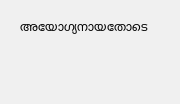അയോഗ്യനായതോടെ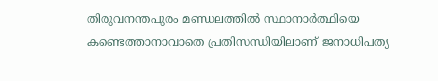തിരുവനന്തപുരം മണ്ഡലത്തിൽ സ്ഥാനാർത്ഥിയെ കണ്ടെത്താനാവാതെ പ്രതിസന്ധിയിലാണ് ജനാധിപത്യ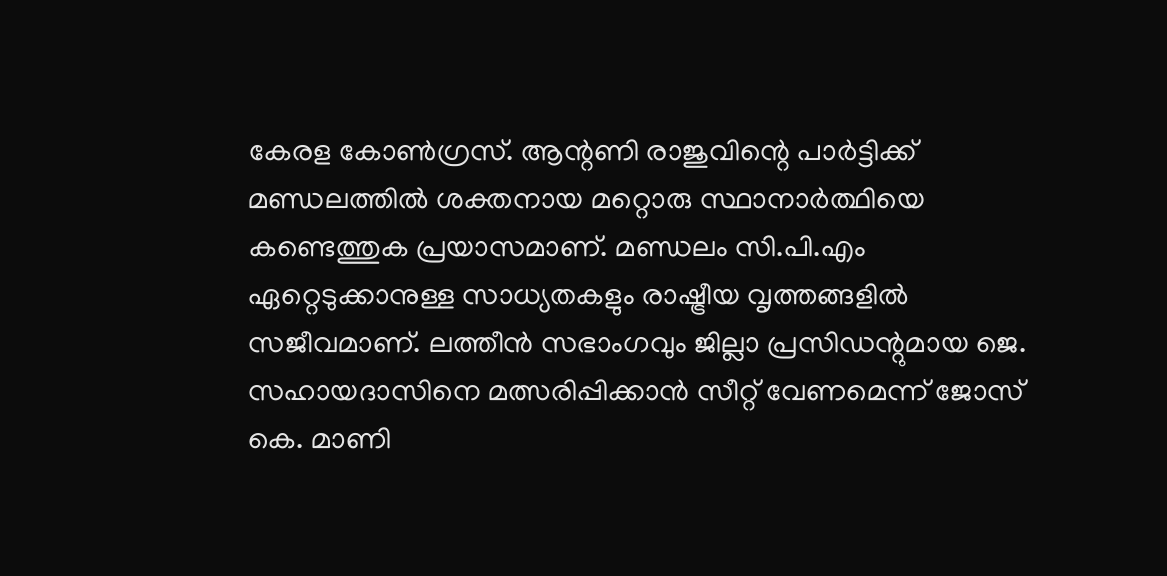കേരള കോൺഗ്രസ്. ആന്റണി രാജുവിന്റെ പാർട്ടിക്ക് മണ്ഡലത്തിൽ ശക്തനായ മറ്റൊരു സ്ഥാനാർത്ഥിയെ കണ്ടെത്തുക പ്രയാസമാണ്. മണ്ഡലം സി.പി.എം ഏറ്റെടുക്കാനുള്ള സാധ്യതകളും രാഷ്ട്രീയ വൃത്തങ്ങളിൽ സജീവമാണ്. ലത്തീൻ സഭാംഗവും ജില്ലാ പ്രസിഡന്റുമായ ജെ. സഹായദാസിനെ മത്സരിപ്പിക്കാൻ സീറ്റ് വേണമെന്ന് ജോസ് കെ. മാണി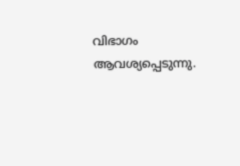വിഭാഗം ആവശ്യപ്പെടുന്നു.